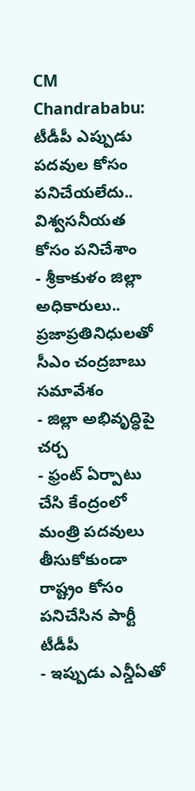CM Chandrababu: టీడీపీ ఎప్పుడు పదవుల కోసం పనిచేయలేదు.. విశ్వసనీయత కోసం పనిచేశాం
- శ్రీకాకుళం జిల్లా అధికారులు.. ప్రజాప్రతినిధులతో సీఎం చంద్రబాబు సమావేశం
- జిల్లా అభివృద్ధిపై చర్చ
- ఫ్రంట్ ఏర్పాటు చేసి కేంద్రంలో మంత్రి పదవులు తీసుకోకుండా రాష్ట్రం కోసం పనిచేసిన పార్టీ టీడీపీ
- ఇప్పుడు ఎన్డీఏతో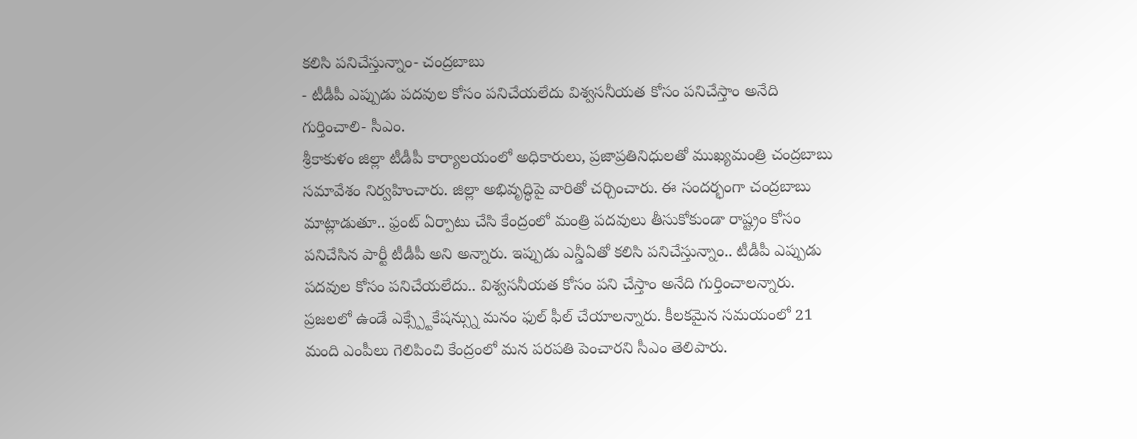కలిసి పనిచేస్తున్నాం- చంద్రబాబు
- టీడీపీ ఎప్పుడు పదవుల కోసం పనిచేయలేదు విశ్వసనీయత కోసం పనిచేస్తాం అనేది గుర్తించాలి- సీఎం.
శ్రీకాకుళం జిల్లా టీడీపీ కార్యాలయంలో అధికారులు, ప్రజాప్రతినిధులతో ముఖ్యమంత్రి చంద్రబాబు సమావేశం నిర్వహించారు. జిల్లా అభివృద్ధిపై వారితో చర్చించారు. ఈ సందర్భంగా చంద్రబాబు మాట్లాడుతూ.. ఫ్రంట్ ఏర్పాటు చేసి కేంద్రంలో మంత్రి పదవులు తీసుకోకుండా రాష్ట్రం కోసం పనిచేసిన పార్టీ టీడీపీ అని అన్నారు. ఇప్పుడు ఎన్డీఏతో కలిసి పనిచేస్తున్నాం.. టీడీపీ ఎప్పుడు పదవుల కోసం పనిచేయలేదు.. విశ్వసనీయత కోసం పని చేస్తాం అనేది గుర్తించాలన్నారు. ప్రజలలో ఉండే ఎక్స్ప్టేకేషన్స్ను మనం ఫుల్ ఫీల్ చేయాలన్నారు. కీలకమైన సమయంలో 21 మంది ఎంపీలు గెలిపించి కేంద్రంలో మన పరపతి పెంచారని సీఎం తెలిపారు.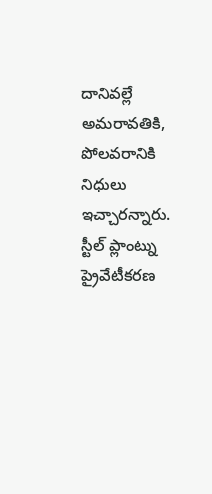దానివల్లే అమరావతికి, పోలవరానికి నిధులు ఇచ్చారన్నారు. స్టీల్ ప్లాంట్ను ప్రైవేటీకరణ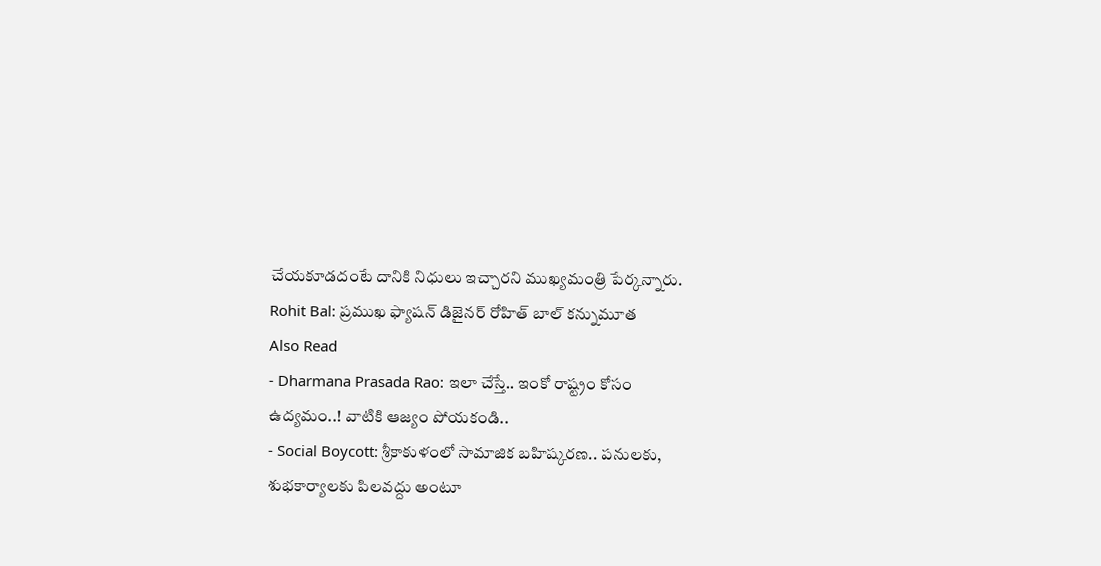చేయకూడదంటే దానికి నిధులు ఇచ్చారని ముఖ్యమంత్రి పేర్కన్నారు.
Rohit Bal: ప్రముఖ ఫ్యాషన్ డిజైనర్ రోహిత్ బాల్ కన్నుమూత
Also Read
- Dharmana Prasada Rao: ఇలా చేస్తే.. ఇంకో రాష్ట్రం కోసం ఉద్యమం..! వాటికి ఆజ్యం పోయకండి..
- Social Boycott: శ్రీకాకుళంలో సామాజిక బహిష్కరణ.. పనులకు, శుభకార్యాలకు పిలవద్దు అంటూ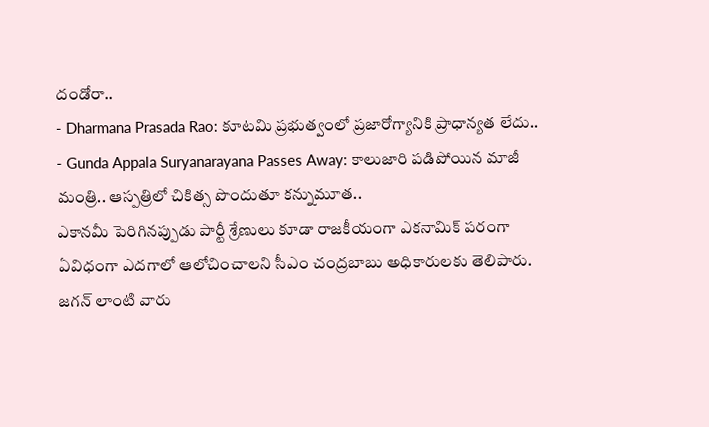దండోరా..
- Dharmana Prasada Rao: కూటమి ప్రభుత్వంలో ప్రజారోగ్యానికి ప్రాధాన్యత లేదు..
- Gunda Appala Suryanarayana Passes Away: కాలుజారి పడిపోయిన మాజీ మంత్రి.. ఆస్పత్రిలో చికిత్స పొందుతూ కన్నుమూత..
ఎకానమీ పెరిగినప్పుడు పార్టీ శ్రేణులు కూడా రాజకీయంగా ఎకనామిక్ పరంగా ఏవిధంగా ఎదగాలో ఆలోచించాలని సీఎం చంద్రబాబు అధికారులకు తెలిపారు. జగన్ లాంటి వారు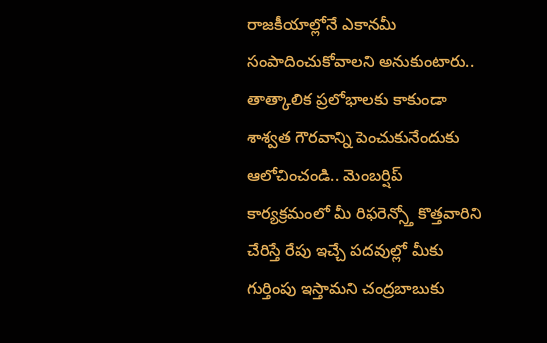రాజకీయాల్లోనే ఎకానమీ సంపాదించుకోవాలని అనుకుంటారు.. తాత్కాలిక ప్రలోభాలకు కాకుండా శాశ్వత గౌరవాన్ని పెంచుకునేందుకు ఆలోచించండి.. మెంబర్షిప్ కార్యక్రమంలో మీ రిఫరెన్స్తో కొత్తవారిని చేరిస్తే రేపు ఇచ్చే పదవుల్లో మీకు గుర్తింపు ఇస్తామని చంద్రబాబుకు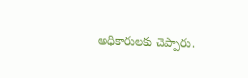అధికారులకు చెప్పారు.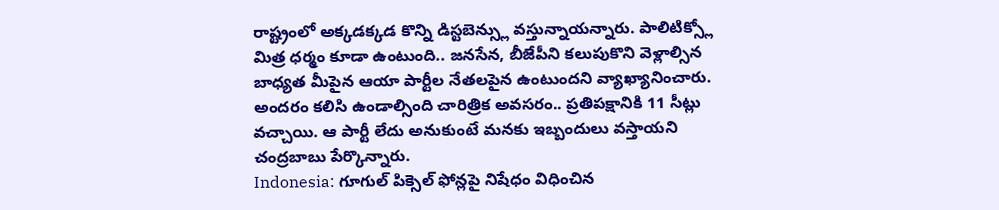రాష్ట్రంలో అక్కడక్కడ కొన్ని డిస్టబెన్స్లు వస్తున్నాయన్నారు. పాలిటిక్స్లో మిత్ర ధర్మం కూడా ఉంటుంది.. జనసేన, బీజేపీని కలుపుకొని వెళ్లాల్సిన బాధ్యత మీపైన ఆయా పార్టీల నేతలపైన ఉంటుందని వ్యాఖ్యానించారు. అందరం కలిసి ఉండాల్సింది చారిత్రిక అవసరం.. ప్రతిపక్షానికి 11 సీట్లు వచ్చాయి. ఆ పార్టీ లేదు అనుకుంటే మనకు ఇబ్బందులు వస్తాయని చంద్రబాబు పేర్కొన్నారు.
Indonesia: గూగుల్ పిక్సెల్ ఫోన్లపై నిషేధం విధించిన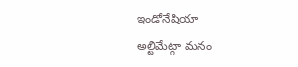ఇండోనేషియా
అల్టిమేట్గా మనం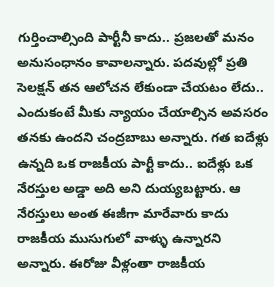గుర్తించాల్సింది పార్టీనీ కాదు.. ప్రజలతో మనం అనుసంధానం కావాలన్నారు. పదవుల్లో ప్రతి సెలక్షన్ తన ఆలోచన లేకుండా చేయటం లేదు.. ఎందుకంటే మీకు న్యాయం చేయాల్సిన అవసరం తనకు ఉందని చంద్రబాబు అన్నారు. గత ఐదేళ్లు ఉన్నది ఒక రాజకీయ పార్టీ కాదు.. ఐదేళ్లు ఒక నేరస్తుల అడ్డా అది అని దుయ్యబట్టారు. ఆ నేరస్తులు అంత ఈజీగా మారేవారు కాదు రాజకీయ ముసుగులో వాళ్ళు ఉన్నారని అన్నారు. ఈరోజు వీళ్లంతా రాజకీయ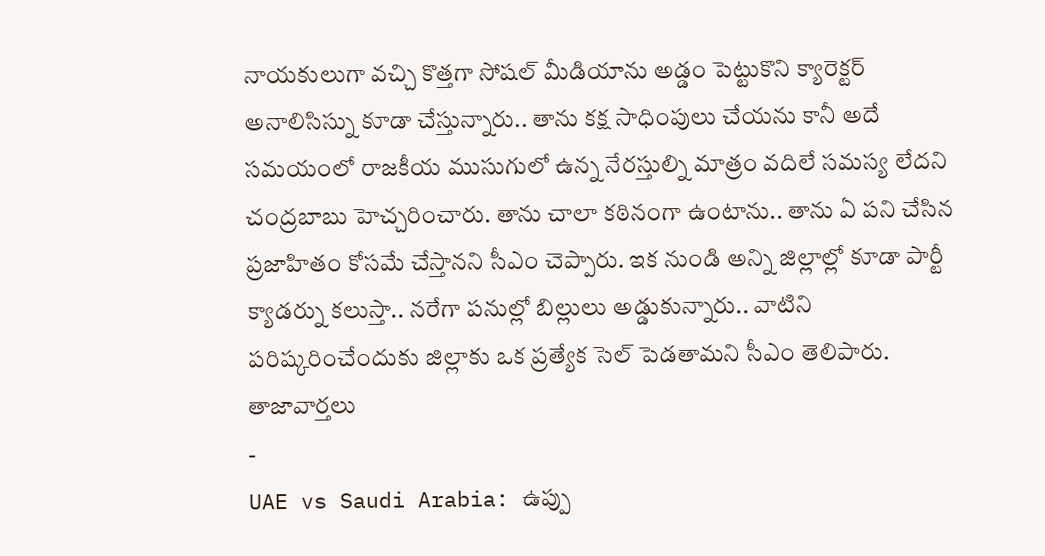నాయకులుగా వచ్చి కొత్తగా సోషల్ మీడియాను అడ్డం పెట్టుకొని క్యారెక్టర్ అనాలిసిస్ను కూడా చేస్తున్నారు.. తాను కక్ష సాధింపులు చేయను కానీ అదే సమయంలో రాజకీయ ముసుగులో ఉన్న నేరస్తుల్ని మాత్రం వదిలే సమస్య లేదని చంద్రబాబు హెచ్చరించారు. తాను చాలా కఠినంగా ఉంటాను.. తాను ఏ పని చేసిన ప్రజాహితం కోసమే చేస్తానని సీఎం చెప్పారు. ఇక నుండి అన్ని జిల్లాల్లో కూడా పార్టీ క్యాడర్ను కలుస్తా.. నరేగా పనుల్లో బిల్లులు అడ్డుకున్నారు.. వాటిని పరిష్కరించేందుకు జిల్లాకు ఒక ప్రత్యేక సెల్ పెడతామని సీఎం తెలిపారు.
తాజావార్తలు
-
UAE vs Saudi Arabia: ఉప్పు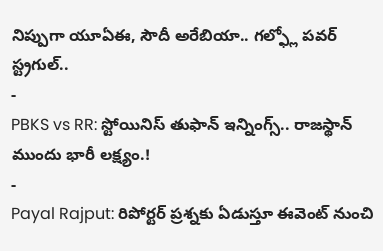నిప్పుగా యూఏఈ, సౌదీ అరేబియా.. గల్ఫ్లో పవర్ స్ట్రగుల్..
-
PBKS vs RR: స్టోయినిస్ తుఫాన్ ఇన్నింగ్స్.. రాజస్థాన్ ముందు భారీ లక్ష్యం.!
-
Payal Rajput: రిపోర్టర్ ప్రశ్నకు ఏడుస్తూ ఈవెంట్ నుంచి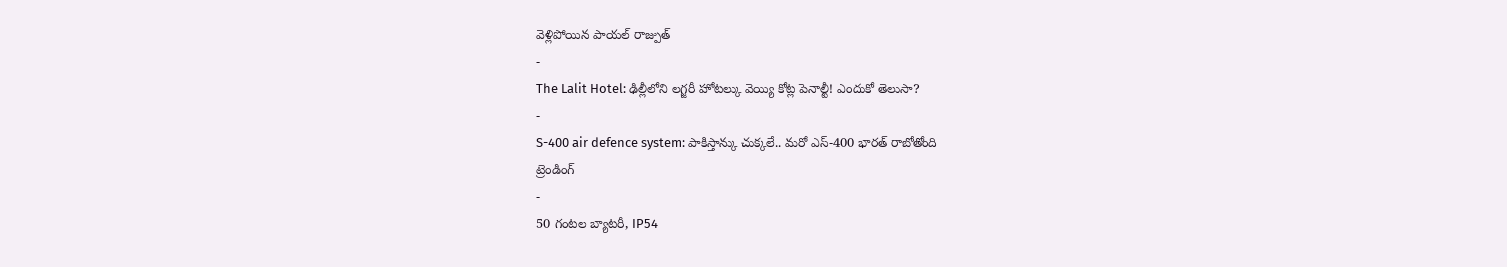వెళ్లిపోయిన పాయల్ రాజ్పుత్
-
The Lalit Hotel: ఢిల్లీలోని లగ్జరీ హోటల్కు వెయ్యి కోట్ల పెనాల్టీ! ఎందుకో తెలుసా?
-
S-400 air defence system: పాకిస్తాన్కు చుక్కలే.. మరో ఎస్-400 భారత్ రాబోతోంది
ట్రెండింగ్
-
50 గంటల బ్యాటరీ, IP54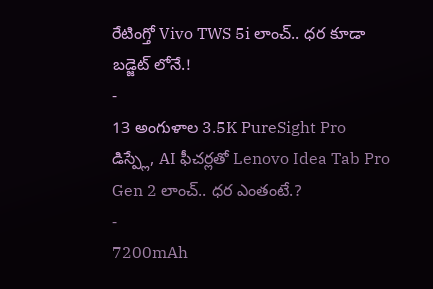రేటింగ్తో Vivo TWS 5i లాంచ్.. ధర కూడా బడ్జెట్ లోనే.!
-
13 అంగుళాల 3.5K PureSight Pro డిస్ప్లే, AI ఫీచర్లతో Lenovo Idea Tab Pro Gen 2 లాంచ్.. ధర ఎంతంటే.?
-
7200mAh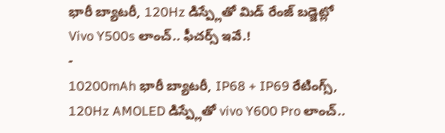భారీ బ్యాటరీ, 120Hz డిస్ప్లేతో మిడ్ రేంజ్ బడ్జెట్లో Vivo Y500s లాంచ్.. ఫీచర్స్ ఇవే.!
-
10200mAh భారీ బ్యాటరీ, IP68 + IP69 రేటింగ్స్, 120Hz AMOLED డిస్ప్లేతో vivo Y600 Pro లాంచ్..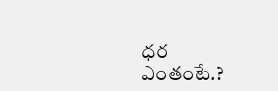ధర ఎంతంటే.?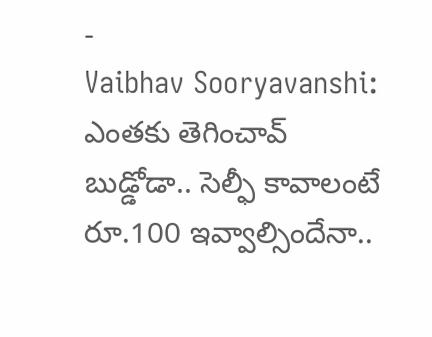-
Vaibhav Sooryavanshi: ఎంతకు తెగించావ్ బుడ్డోడా.. సెల్ఫీ కావాలంటే రూ.100 ఇవ్వాల్సిందేనా..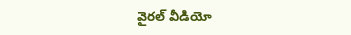వైరల్ వీడియో